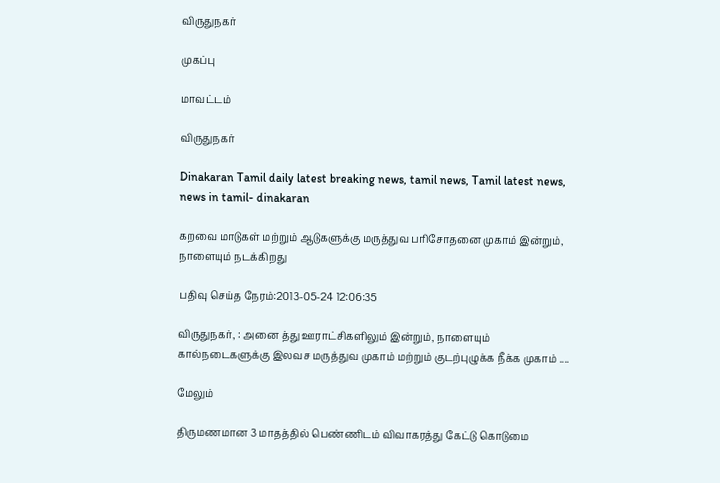விருதுநகர்

முகப்பு

மாவட்டம்

விருதுநகர்

Dinakaran Tamil daily latest breaking news, tamil news, Tamil latest news, news in tamil- dinakaran

கறவை மாடுகள் மற்றும் ஆடுகளுக்கு மருத்துவ பரிசோதனை முகாம் இன்றும், நாளையும் நடக்கிறது

பதிவு செய்த நேரம்:2013-05-24 12:06:35

விருதுநகர், : அனை த்து ஊராட்சிகளிலும் இன்றும், நாளையும் கால்நடைகளுக்கு இலவச மருத்துவ முகாம் மற்றும் குடற்புழுக்க நீக்க முகாம் ....

மேலும்

திருமணமான 3 மாதத்தில் பெண்ணிடம் விவாகரத்து கேட்டு கொடுமை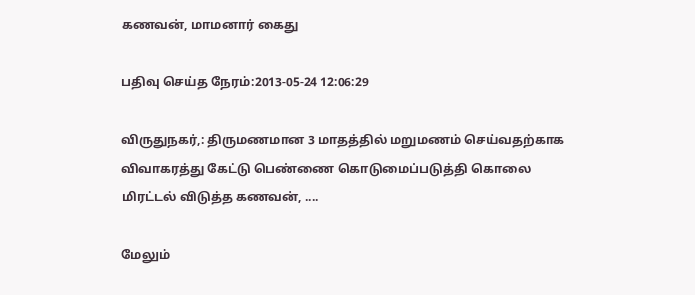கணவன், மாமனார் கைது

பதிவு செய்த நேரம்:2013-05-24 12:06:29

விருதுநகர்,: திருமணமான 3 மாதத்தில் மறுமணம் செய்வதற்காக விவாகரத்து கேட்டு பெண்ணை கொடுமைப்படுத்தி கொலை மிரட்டல் விடுத்த கணவன், ....

மேலும்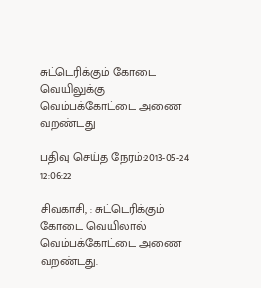சுட்டெரிக்கும் கோடை வெயிலுக்கு வெம்பக்கோட்டை அணை வறண்டது

பதிவு செய்த நேரம்:2013-05-24 12:06:22

சிவகாசி, : சுட்டெரிக்கும் கோடை வெயிலால் வெம்பக்கோட்டை அணை வறண்டது.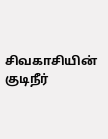சிவகாசியின் குடிநீர்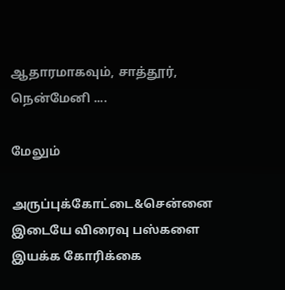ஆதாரமாகவும், சாத்தூர், நென்மேனி ....

மேலும்

அருப்புக்கோட்டை&சென்னை இடையே விரைவு பஸ்களை இயக்க கோரிக்கை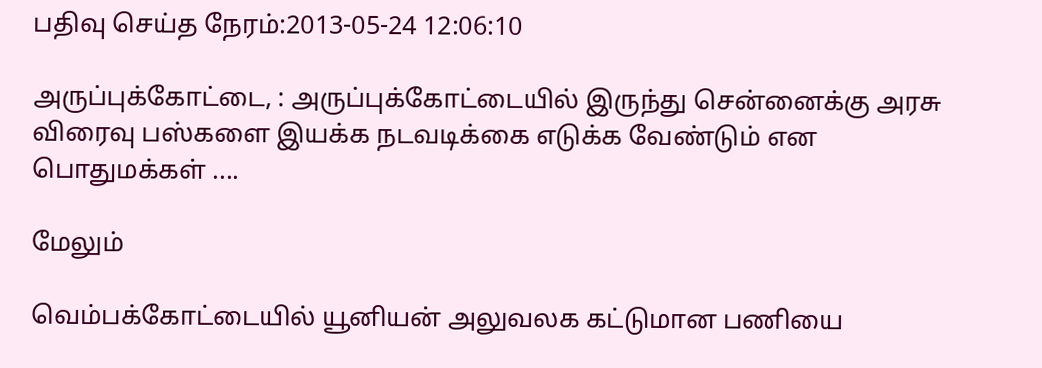பதிவு செய்த நேரம்:2013-05-24 12:06:10

அருப்புக்கோட்டை, : அருப்புக்கோட்டையில் இருந்து சென்னைக்கு அரசு விரைவு பஸ்களை இயக்க நடவடிக்கை எடுக்க வேண்டும் என பொதுமக்கள் ....

மேலும்

வெம்பக்கோட்டையில் யூனியன் அலுவலக கட்டுமான பணியை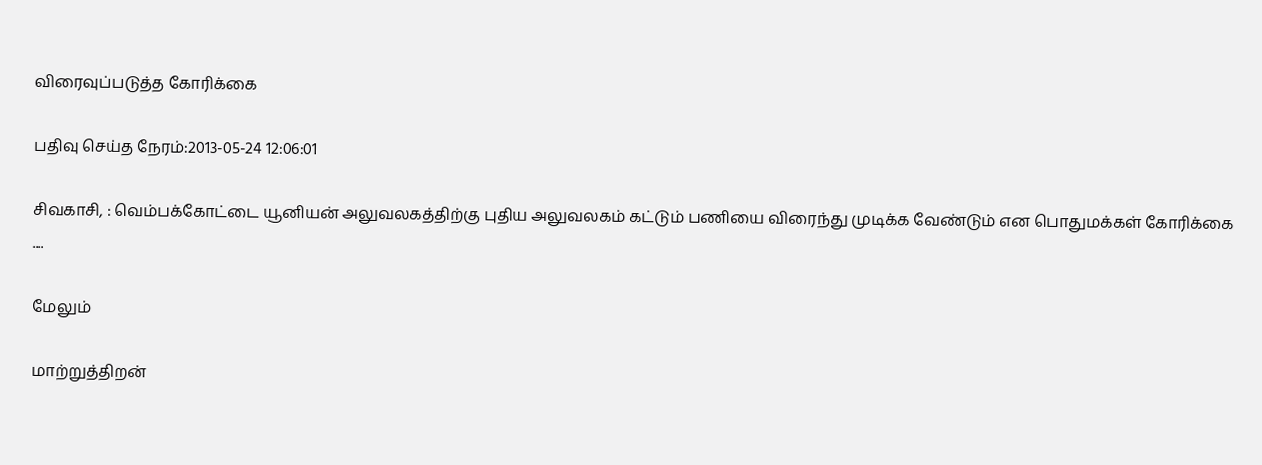விரைவுப்படுத்த கோரிக்கை

பதிவு செய்த நேரம்:2013-05-24 12:06:01

சிவகாசி, : வெம்பக்கோட்டை யூனியன் அலுவலகத்திற்கு புதிய அலுவலகம் கட்டும் பணியை விரைந்து முடிக்க வேண்டும் என பொதுமக்கள் கோரிக்கை ....

மேலும்

மாற்றுத்திறன்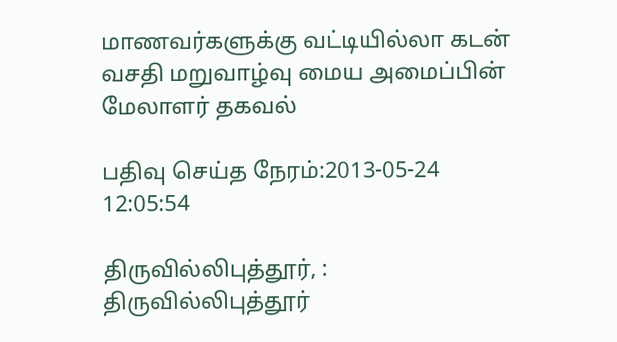மாணவர்களுக்கு வட்டியில்லா கடன் வசதி மறுவாழ்வு மைய அமைப்பின் மேலாளர் தகவல்

பதிவு செய்த நேரம்:2013-05-24 12:05:54

திருவில்லிபுத்தூர், : திருவில்லிபுத்தூர்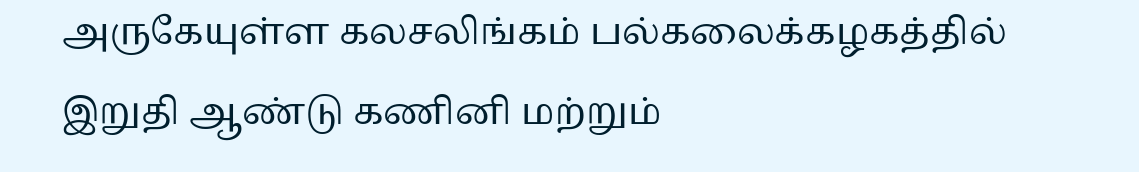அருகேயுள்ள கலசலிங்கம் பல்கலைக்கழகத்தில் இறுதி ஆண்டு கணினி மற்றும்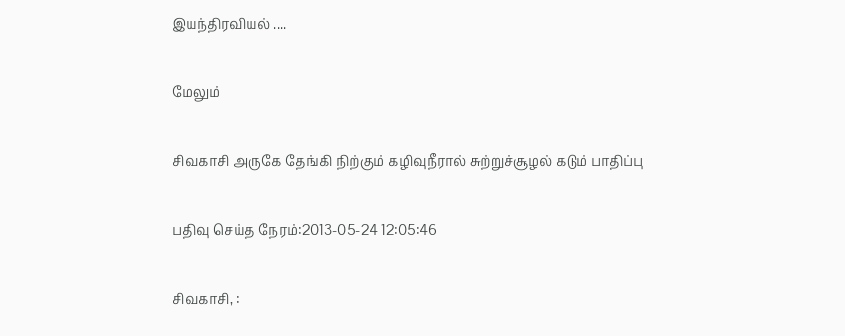இயந்திரவியல் ....

மேலும்

சிவகாசி அருகே தேங்கி நிற்கும் கழிவுநீரால் சுற்றுச்சூழல் கடும் பாதிப்பு

பதிவு செய்த நேரம்:2013-05-24 12:05:46

சிவகாசி, :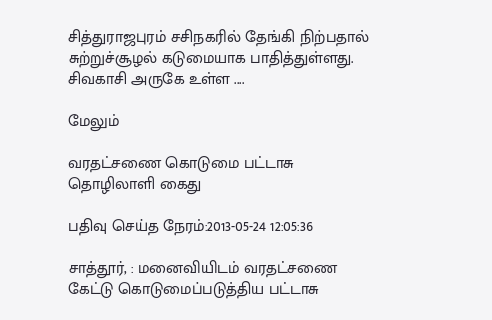சித்துராஜபுரம் சசிநகரில் தேங்கி நிற்பதால் சுற்றுச்சூழல் கடுமையாக பாதித்துள்ளது.
சிவகாசி அருகே உள்ள ....

மேலும்

வரதட்சணை கொடுமை பட்டாசு தொழிலாளி கைது

பதிவு செய்த நேரம்:2013-05-24 12:05:36

சாத்தூர், : மனைவியிடம் வரதட்சணை கேட்டு கொடுமைப்படுத்திய பட்டாசு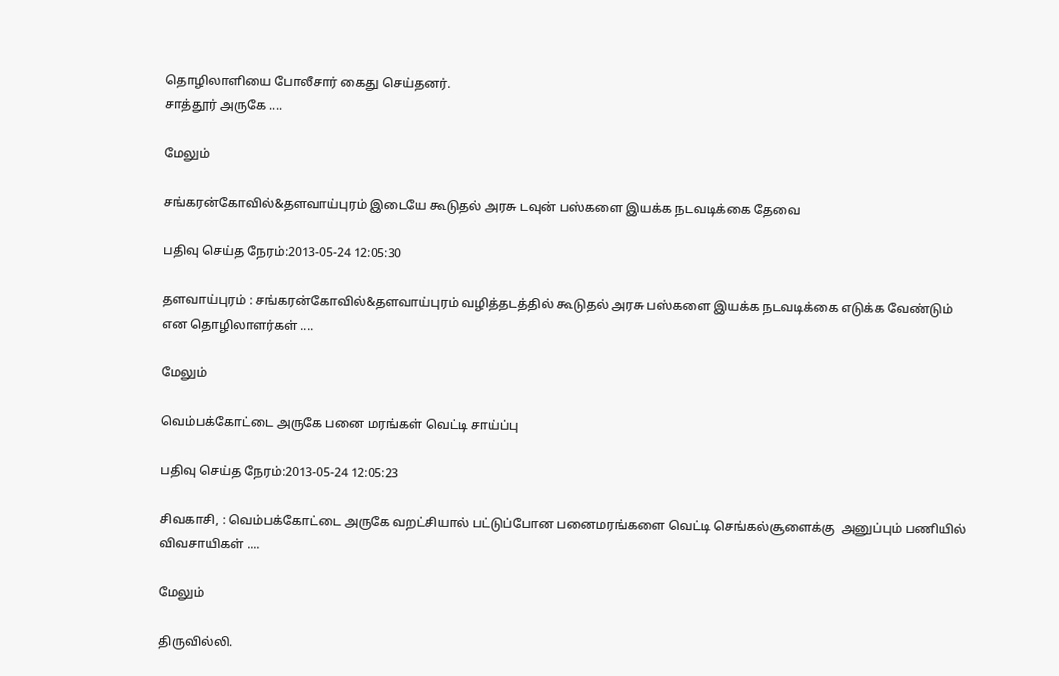தொழிலாளியை போலீசார் கைது செய்தனர்.
சாத்தூர் அருகே ....

மேலும்

சங்கரன்கோவில்&தளவாய்புரம் இடையே கூடுதல் அரசு டவுன் பஸ்களை இயக்க நடவடிக்கை தேவை

பதிவு செய்த நேரம்:2013-05-24 12:05:30

தளவாய்புரம் : சங்கரன்கோவில்&தளவாய்புரம் வழித்தடத்தில் கூடுதல் அரசு பஸ்களை இயக்க நடவடிக்கை எடுக்க வேண்டும் என தொழிலாளர்கள் ....

மேலும்

வெம்பக்கோட்டை அருகே பனை மரங்கள் வெட்டி சாய்ப்பு

பதிவு செய்த நேரம்:2013-05-24 12:05:23

சிவகாசி, : வெம்பக்கோட்டை அருகே வறட்சியால் பட்டுப்போன பனைமரங்களை வெட்டி செங்கல்சூளைக்கு  அனுப்பும் பணியில் விவசாயிகள் ....

மேலும்

திருவில்லி.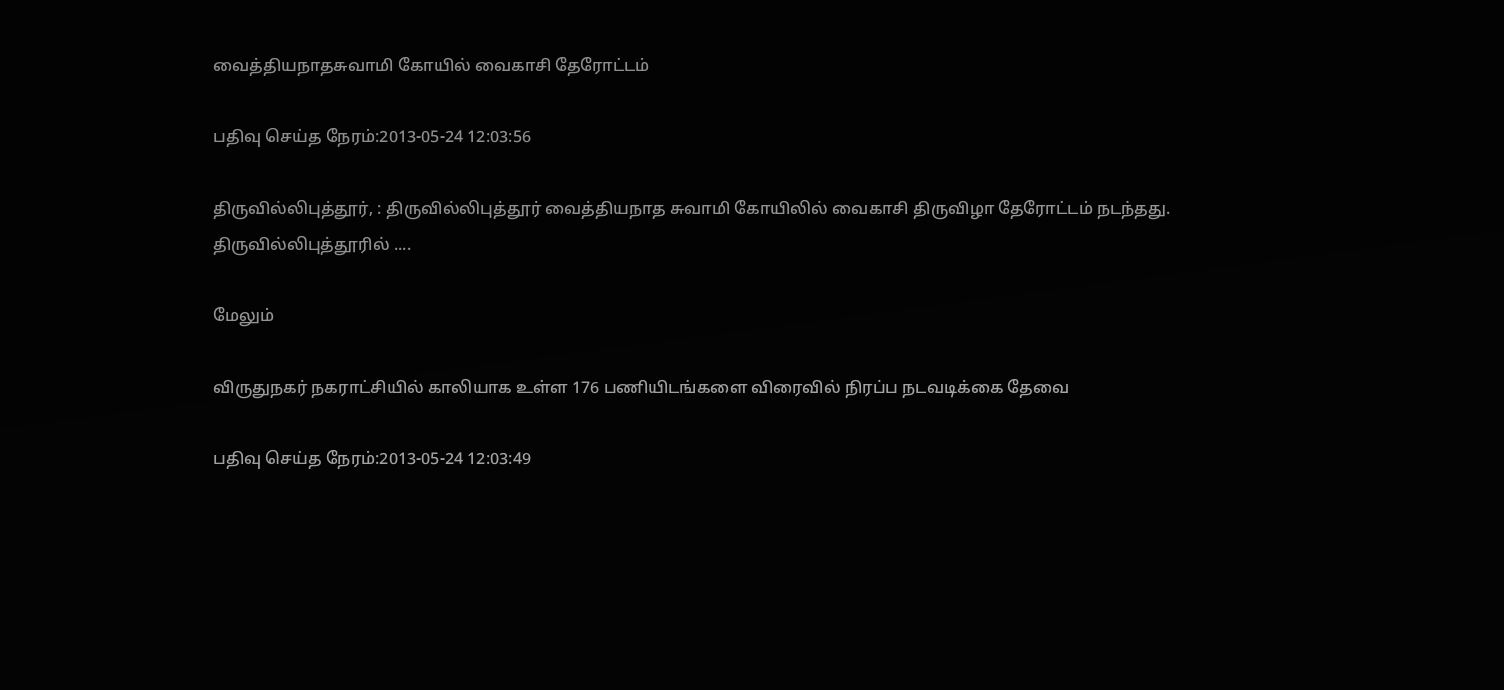வைத்தியநாதசுவாமி கோயில் வைகாசி தேரோட்டம்

பதிவு செய்த நேரம்:2013-05-24 12:03:56

திருவில்லிபுத்தூர், : திருவில்லிபுத்தூர் வைத்தியநாத சுவாமி கோயிலில் வைகாசி திருவிழா தேரோட்டம் நடந்தது.
திருவில்லிபுத்தூரில் ....

மேலும்

விருதுநகர் நகராட்சியில் காலியாக உள்ள 176 பணியிடங்களை விரைவில் நிரப்ப நடவடிக்கை தேவை

பதிவு செய்த நேரம்:2013-05-24 12:03:49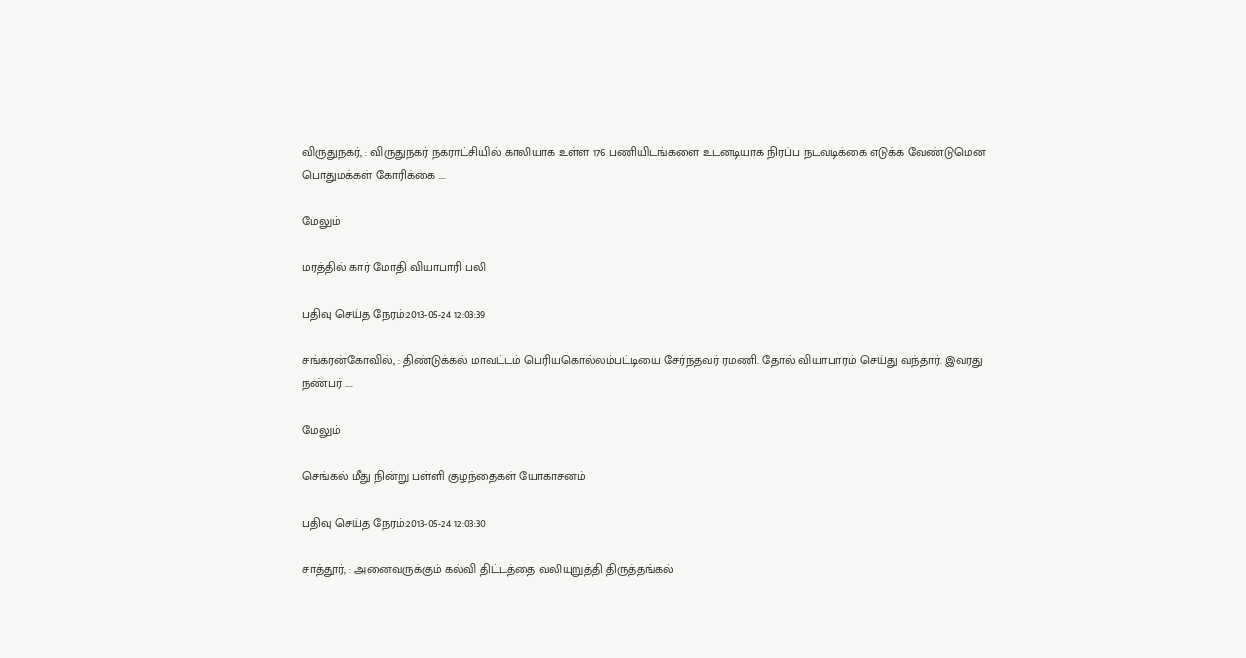விருதுநகர், : விருதுநகர் நகராட்சியில் காலியாக உள்ள 176 பணியிடங்களை உடனடியாக நிரப்ப நடவடிக்கை எடுக்க வேண்டுமென பொதுமக்கள் கோரிக்கை ....

மேலும்

மரத்தில் கார் மோதி வியாபாரி பலி

பதிவு செய்த நேரம்:2013-05-24 12:03:39

சங்கரன்கோவில், : திண்டுக்கல் மாவட்டம் பெரியகொல்லம்பட்டியை சேர்ந்தவர் ரமணி. தோல் வியாபாரம் செய்து வந்தார். இவரது நண்பர் ....

மேலும்

செங்கல் மீது நின்று பள்ளி குழந்தைகள் யோகாசனம்

பதிவு செய்த நேரம்:2013-05-24 12:03:30

சாத்தூர், : அனைவருக்கும் கல்வி திட்டத்தை வலியுறுத்தி திருத்தங்கல்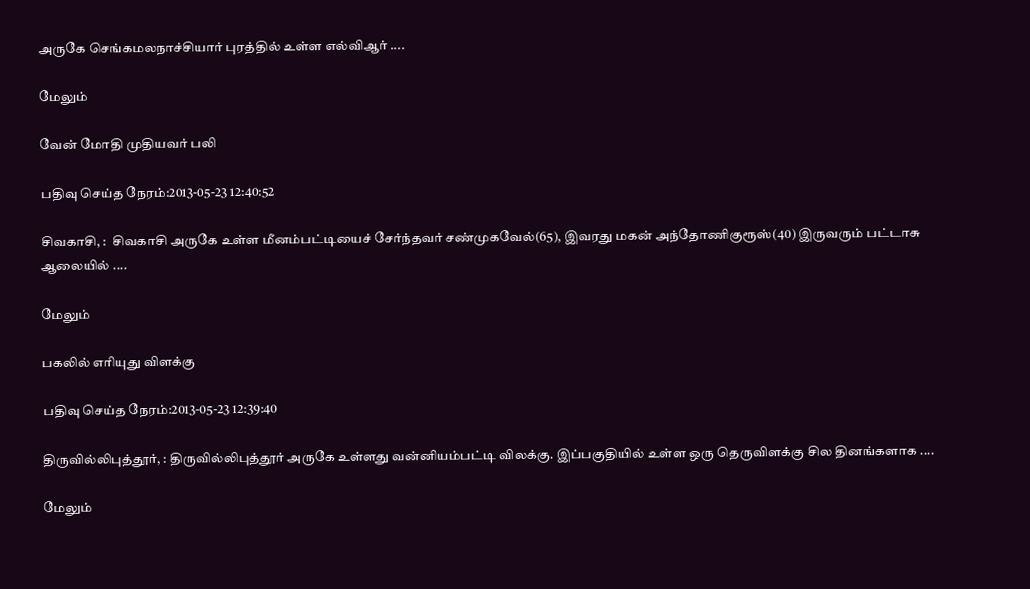அருகே செங்கமலநாச்சியார் புரத்தில் உள்ள எல்விஆர் ....

மேலும்

வேன் மோதி முதியவர் பலி

பதிவு செய்த நேரம்:2013-05-23 12:40:52

சிவகாசி, :  சிவகாசி அருகே உள்ள மீனம்பட்டியைச் சேர்ந்தவர் சண்முகவேல்(65), இவரது மகன் அந்தோணிகுரூஸ்(40) இருவரும் பட்டாசு ஆலையில் ....

மேலும்

பகலில் எரியுது விளக்கு

பதிவு செய்த நேரம்:2013-05-23 12:39:40

திருவில்லிபுத்தூர், : திருவில்லிபுத்தூர் அருகே உள்ளது வன்னியம்பட்டி விலக்கு. இப்பகுதியில் உள்ள ஒரு தெருவிளக்கு சில தினங்களாக ....

மேலும்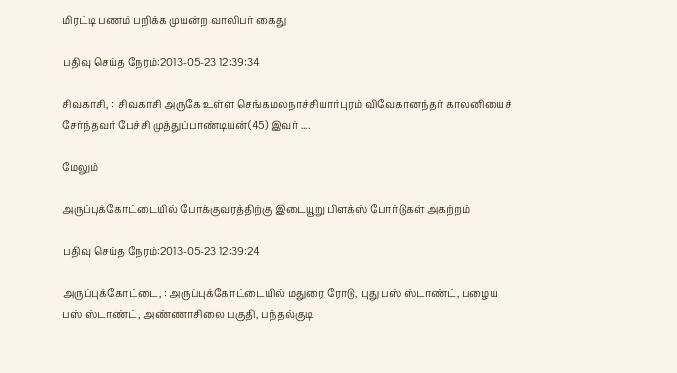மிரட்டி பணம் பறிக்க முயன்ற வாலிபர் கைது

பதிவு செய்த நேரம்:2013-05-23 12:39:34

சிவகாசி, :  சிவகாசி அருகே உள்ள செங்கமலநாச்சியார்புரம் விவேகானந்தர் காலனியைச் சேர்ந்தவர் பேச்சி முத்துப்பாண்டியன்(45) இவர் ....

மேலும்

அருப்புக்கோட்டையில் போக்குவரத்திற்கு இடையூறு பிளக்ஸ் போர்டுகள் அகற்றம்

பதிவு செய்த நேரம்:2013-05-23 12:39:24

அருப்புக்கோட்டை, : அருப்புக்கோட்டையில் மதுரை ரோடு, புது பஸ் ஸ்டாண்ட், பழைய பஸ் ஸ்டாண்ட், அண்ணாசிலை பகுதி, பந்தல்குடி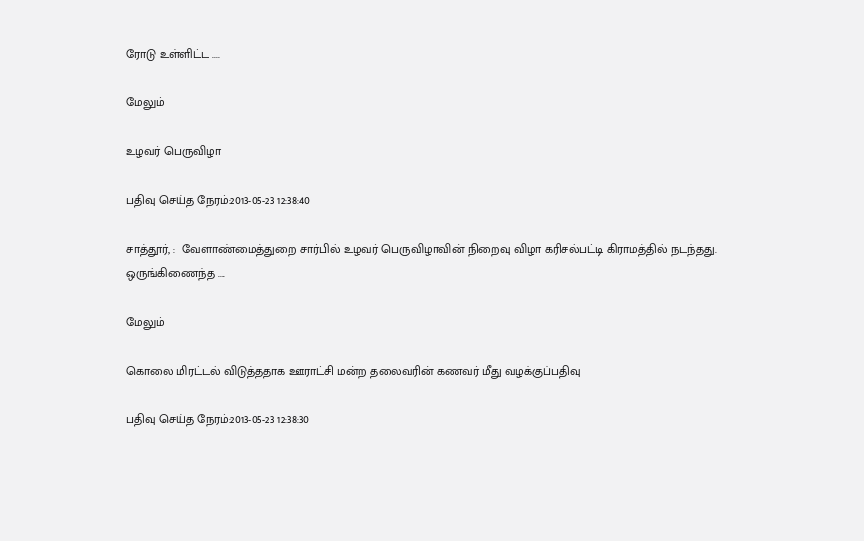ரோடு உள்ளிட்ட ....

மேலும்

உழவர் பெருவிழா

பதிவு செய்த நேரம்:2013-05-23 12:38:40

சாத்தூர், :  வேளாண்மைத்துறை சார்பில் உழவர் பெருவிழாவின் நிறைவு விழா கரிசல்பட்டி கிராமத்தில் நடந்தது.  ஒருங்கிணைந்த ....

மேலும்

கொலை மிரட்டல் விடுத்ததாக ஊராட்சி மன்ற தலைவரின் கணவர் மீது வழக்குப்பதிவு

பதிவு செய்த நேரம்:2013-05-23 12:38:30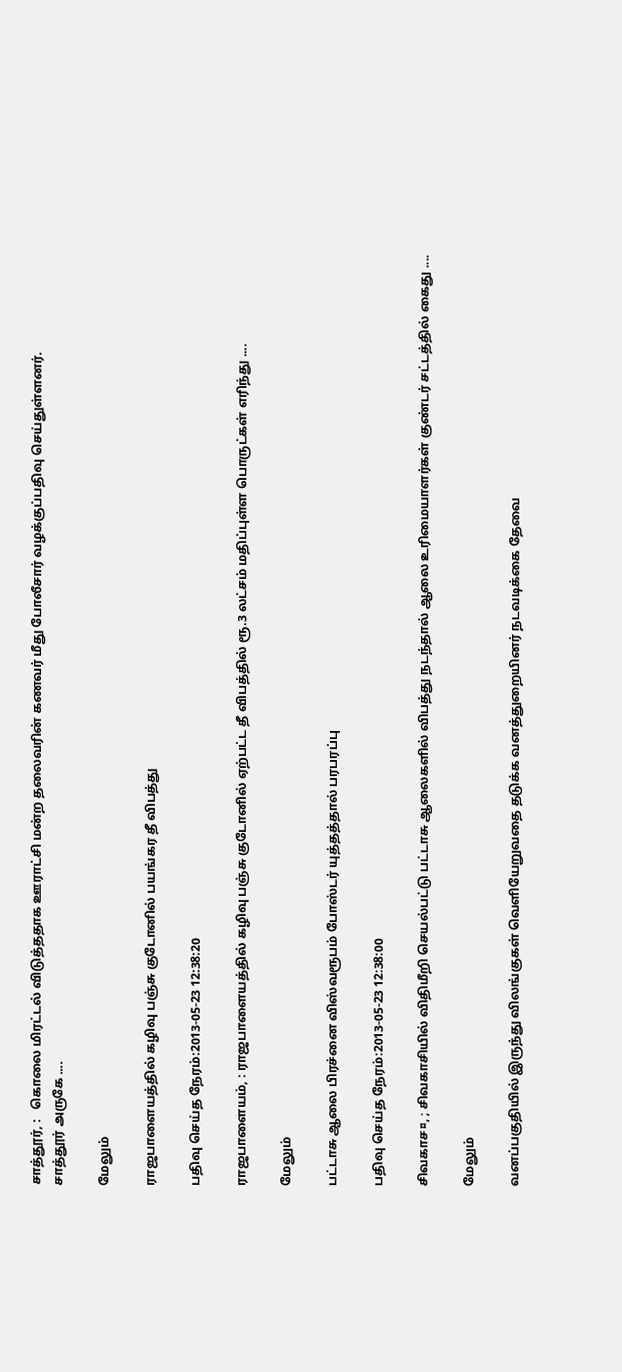சாத்தூர், :   கொலை மிரட்டல் விடுத்ததாக ஊராட்சி மன்ற தலைவரின் கணவர் மீது போலீசார் வழக்குப்பதிவு செய்துள்ளனர்.
சாத்தூர் அருகே ....

மேலும்

ராஜபாளையத்தில் கழிவு பஞ்சு குடோனில் பயங்கர தீ விபத்து

பதிவு செய்த நேரம்:2013-05-23 12:38:20

ராஜபாளையம், : ராஜபாளையத்தில் கழிவு பஞ்சு குடோனில் ஏற்பட்ட தீ விபத்தில் ரூ.3 லட்சம் மதிப்புள்ள பொருட்கள் எரிந்து ....

மேலும்

பட்டாசு ஆலை பிரச்னை விஸ்வரூபம் போஸ்டர் யுத்தத்தால் பரபரப்பு

பதிவு செய்த நேரம்:2013-05-23 12:38:00

சிவகாச¤, ; சிவகாசியில் விதிமீறி செயல்பட்டு பட்டாசு ஆலைகளில் விபத்து நடந்தால் ஆலை உரிமையாளர்கள் குண்டர் சட்டத்தில் கைது ....

மேலும்

வனப்பகுதியில் இருந்து விலங்குகள் வெளியேறுவதை தடுக்க வனத்துறையினர் நடவடிக்கை தேவை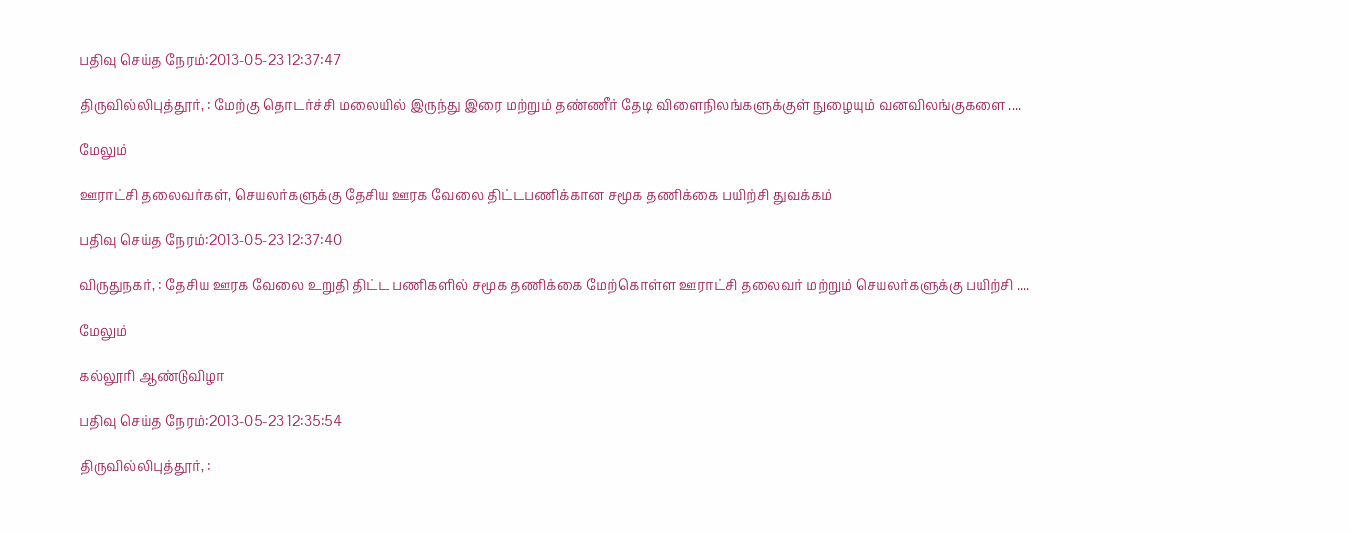பதிவு செய்த நேரம்:2013-05-23 12:37:47

திருவில்லிபுத்தூர், : மேற்கு தொடர்ச்சி மலையில் இருந்து இரை மற்றும் தண்ணீர் தேடி விளைநிலங்களுக்குள் நுழையும் வனவிலங்குகளை ....

மேலும்

ஊராட்சி தலைவர்கள், செயலர்களுக்கு தேசிய ஊரக வேலை திட்டபணிக்கான சமூக தணிக்கை பயிற்சி துவக்கம்

பதிவு செய்த நேரம்:2013-05-23 12:37:40

விருதுநகர், : தேசிய ஊரக வேலை உறுதி திட்ட பணிகளில் சமூக தணிக்கை மேற்கொள்ள ஊராட்சி தலைவர் மற்றும் செயலர்களுக்கு பயிற்சி ....

மேலும்

கல்லூரி ஆண்டுவிழா

பதிவு செய்த நேரம்:2013-05-23 12:35:54

திருவில்லிபுத்தூர், :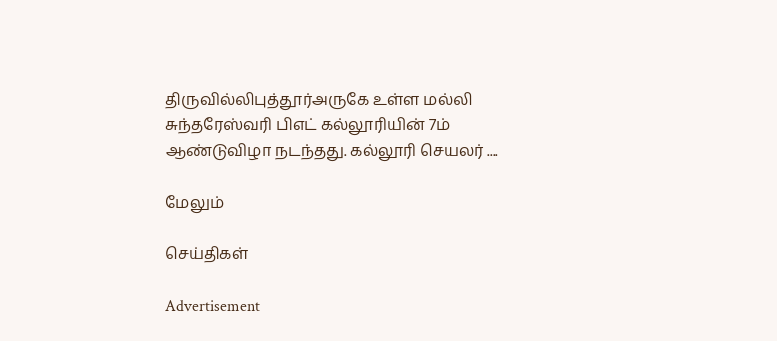திருவில்லிபுத்தூர்அருகே உள்ள மல்லி சுந்தரேஸ்வரி பிஎட் கல்லூரியின் 7ம் ஆண்டுவிழா நடந்தது. கல்லூரி செயலர் ....

மேலும்

செய்திகள்

Advertisement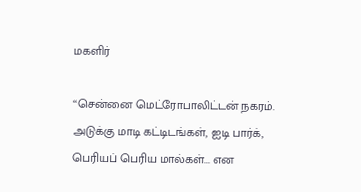மகளிர்

‘‘சென்னை மெட்ரோபாலிட்டன் நகரம். அடுக்கு மாடி கட்டிடங்கள், ஐடி பார்க், பெரியப் பெரிய மால்கள்... என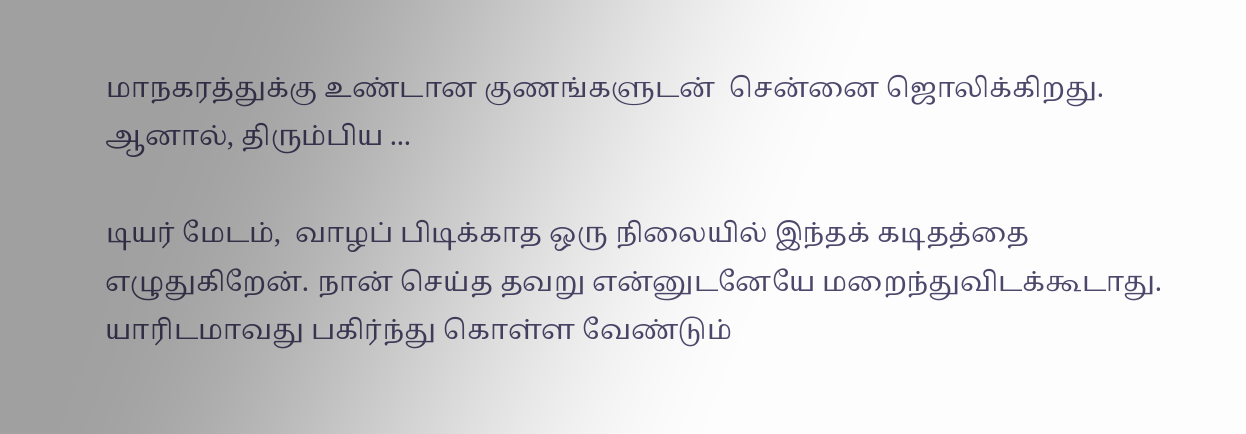மாநகரத்துக்கு உண்டான குணங்களுடன்  சென்னை ஜொலிக்கிறது. ஆனால், திரும்பிய ...

டியர் மேடம்,  வாழப் பிடிக்காத ஒரு நிலையில் இந்தக் கடிதத்தை எழுதுகிறேன். நான் செய்த தவறு என்னுடனேயே மறைந்துவிடக்கூடாது.  யாரிடமாவது பகிர்ந்து கொள்ள வேண்டும்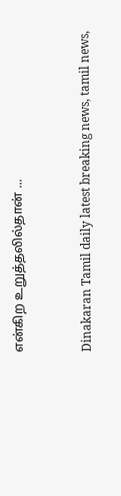என்கிற உறுத்தலில்தான் ...



Dinakaran Tamil daily latest breaking news, tamil news,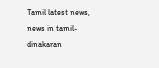Tamil latest news, news in tamil- dinakaran